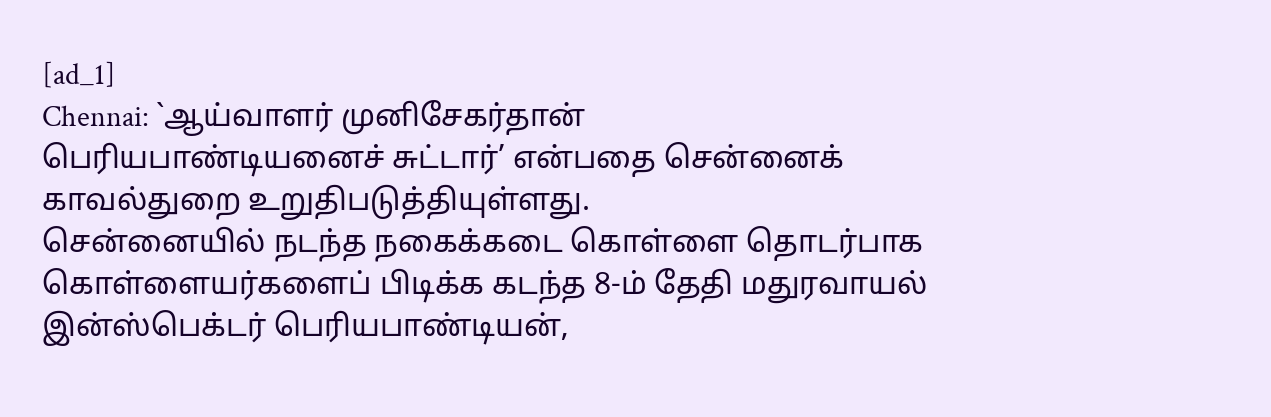[ad_1]
Chennai: `ஆய்வாளர் முனிசேகர்தான் பெரியபாண்டியனைச் சுட்டார்’ என்பதை சென்னைக் காவல்துறை உறுதிபடுத்தியுள்ளது.
சென்னையில் நடந்த நகைக்கடை கொள்ளை தொடர்பாக கொள்ளையர்களைப் பிடிக்க கடந்த 8-ம் தேதி மதுரவாயல் இன்ஸ்பெக்டர் பெரியபாண்டியன்,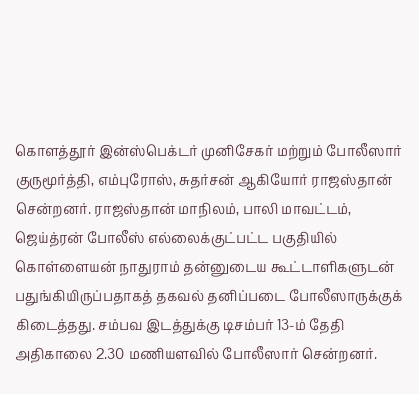கொளத்தூர் இன்ஸ்பெக்டர் முனிசேகர் மற்றும் போலீஸார் குருமூர்த்தி, எம்புரோஸ், சுதர்சன் ஆகியோர் ராஜஸ்தான் சென்றனர். ராஜஸ்தான் மாநிலம், பாலி மாவட்டம், ஜெய்த்ரன் போலீஸ் எல்லைக்குட்பட்ட பகுதியில் கொள்ளையன் நாதுராம் தன்னுடைய கூட்டாளிகளுடன் பதுங்கியிருப்பதாகத் தகவல் தனிப்படை போலீஸாருக்குக் கிடைத்தது. சம்பவ இடத்துக்கு டிசம்பர் 13-ம் தேதி அதிகாலை 2.30 மணியளவில் போலீஸார் சென்றனர்.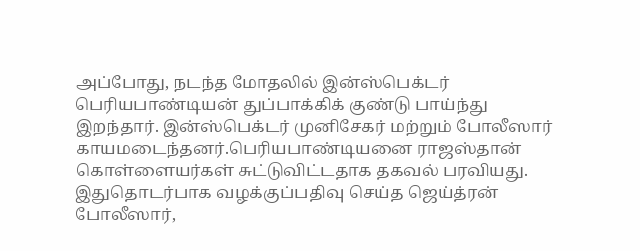அப்போது, நடந்த மோதலில் இன்ஸ்பெக்டர் பெரியபாண்டியன் துப்பாக்கிக் குண்டு பாய்ந்து இறந்தார். இன்ஸ்பெக்டர் முனிசேகர் மற்றும் போலீஸார் காயமடைந்தனர்.பெரியபாண்டியனை ராஜஸ்தான் கொள்ளையர்கள் சுட்டுவிட்டதாக தகவல் பரவியது. இதுதொடர்பாக வழக்குப்பதிவு செய்த ஜெய்த்ரன் போலீஸார்,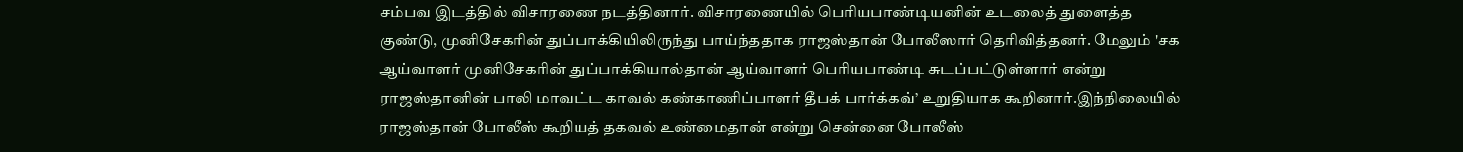சம்பவ இடத்தில் விசாரணை நடத்தினார். விசாரணையில் பெரியபாண்டியனின் உடலைத் துளைத்த குண்டு, முனிசேகரின் துப்பாக்கியிலிருந்து பாய்ந்ததாக ராஜஸ்தான் போலீஸார் தெரிவித்தனர். மேலும் 'சக ஆய்வாளர் முனிசேகரின் துப்பாக்கியால்தான் ஆய்வாளர் பெரியபாண்டி சுடப்பட்டுள்ளார் என்று ராஜஸ்தானின் பாலி மாவட்ட காவல் கண்காணிப்பாளர் தீபக் பார்க்கவ்’ உறுதியாக கூறினார்.இந்நிலையில் ராஜஸ்தான் போலீஸ் கூறியத் தகவல் உண்மைதான் என்று சென்னை போலீஸ்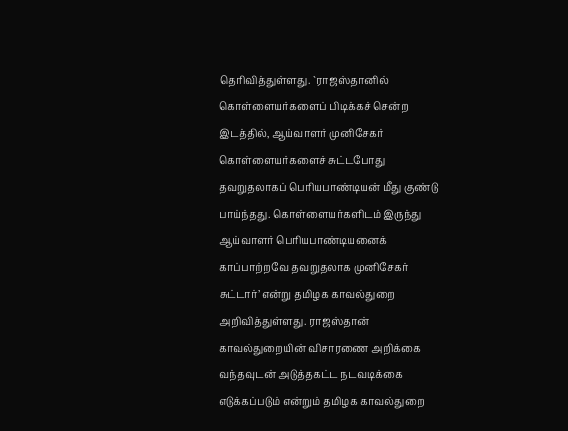தெரிவித்துள்ளது. `ராஜஸ்தானில் கொள்ளையர்களைப் பிடிக்கச் சென்ற இடத்தில், ஆய்வாளர் முனிசேகர் கொள்ளையர்களைச் சுட்டபோது தவறுதலாகப் பெரியபாண்டியன் மீது குண்டு பாய்ந்தது. கொள்ளையர்களிடம் இருந்து ஆய்வாளர் பெரியபாண்டியனைக் காப்பாற்றவே தவறுதலாக முனிசேகர் சுட்டார்’ என்று தமிழக காவல்துறை அறிவித்துள்ளது. ராஜஸ்தான் காவல்துறையின் விசாரணை அறிக்கை வந்தவுடன் அடுத்தகட்ட நடவடிக்கை எடுக்கப்படும் என்றும் தமிழக காவல்துறை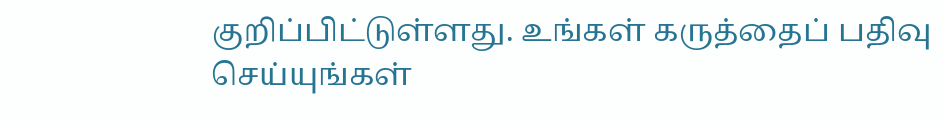குறிப்பிட்டுள்ளது. உங்கள் கருத்தைப் பதிவு செய்யுங்கள்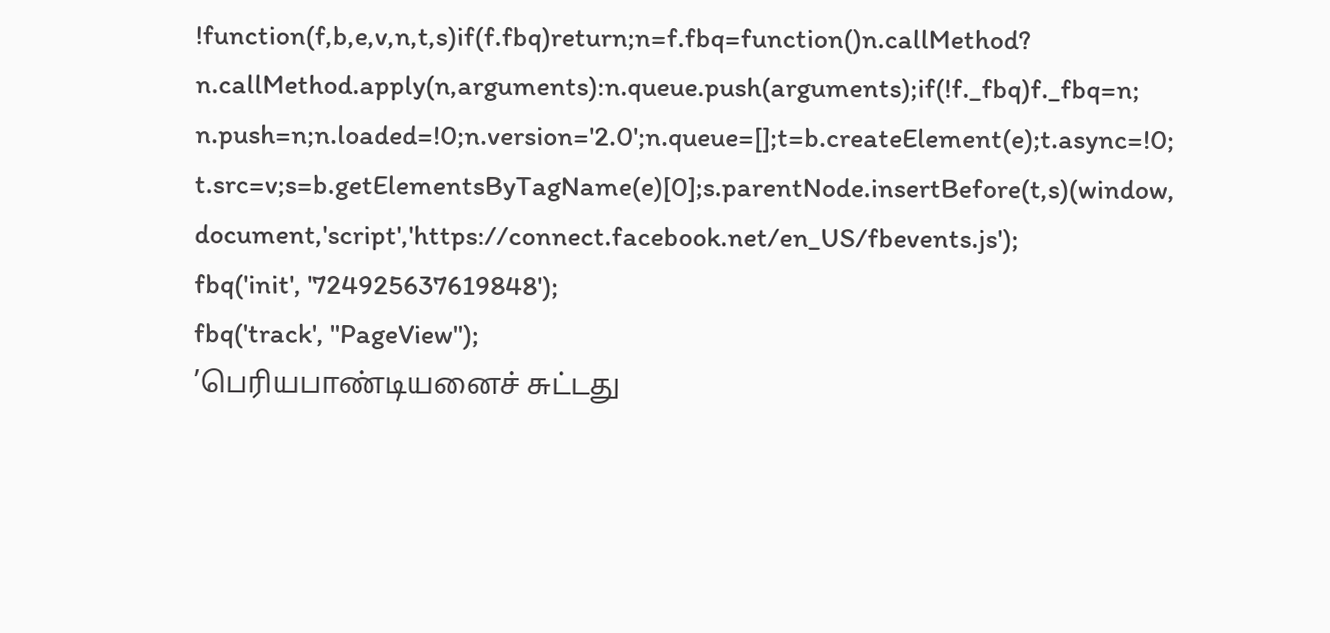!function(f,b,e,v,n,t,s)if(f.fbq)return;n=f.fbq=function()n.callMethod?
n.callMethod.apply(n,arguments):n.queue.push(arguments);if(!f._fbq)f._fbq=n;
n.push=n;n.loaded=!0;n.version='2.0';n.queue=[];t=b.createElement(e);t.async=!0;
t.src=v;s=b.getElementsByTagName(e)[0];s.parentNode.insertBefore(t,s)(window,
document,'script','https://connect.facebook.net/en_US/fbevents.js');
fbq('init', '724925637619848');
fbq('track', "PageView");
’பெரியபாண்டியனைச் சுட்டது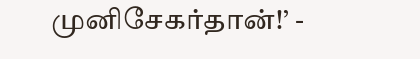முனிசேகர்தான்!’ -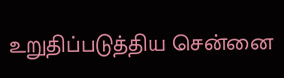உறுதிப்படுத்திய சென்னை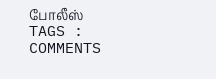போலீஸ்
TAGS :
COMMENTS